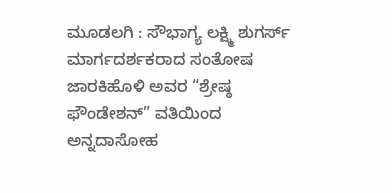ಮೂಡಲಗಿ : ಸೌಭಾಗ್ಯ ಲಕ್ಷ್ಮಿ ಶುಗರ್ಸ್ ಮಾರ್ಗದರ್ಶಕರಾದ ಸಂತೋಷ ಜಾರಕಿಹೊಳಿ ಅವರ “ಶ್ರೇಷ್ಠ ಫೌಂಡೇಶನ್” ವತಿಯಿಂದ ಅನ್ನದಾಸೋಹ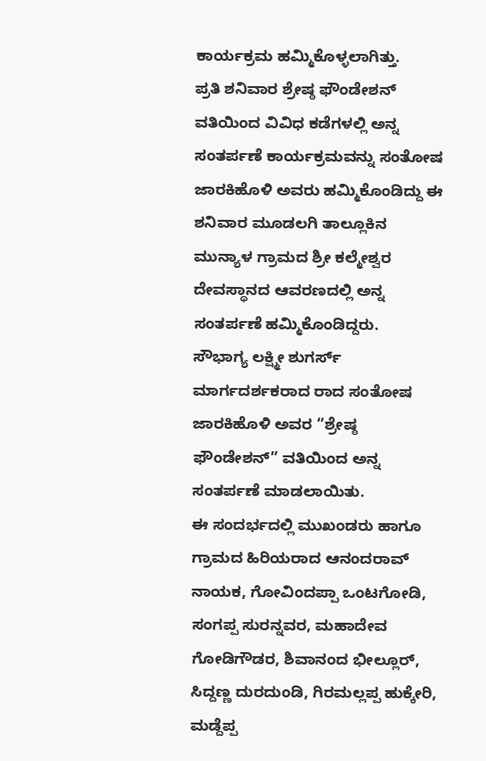ಕಾರ್ಯಕ್ರಮ ಹಮ್ಮಿಕೊಳ್ಳಲಾಗಿತ್ತು.
ಪ್ರತಿ ಶನಿವಾರ ಶ್ರೇಷ್ಠ ಫೌಂಡೇಶನ್ ವತಿಯಿಂದ ವಿವಿಧ ಕಡೆಗಳಲ್ಲಿ ಅನ್ನ ಸಂತರ್ಪಣೆ ಕಾರ್ಯಕ್ರಮವನ್ನು ಸಂತೋಷ ಜಾರಕಿಹೊಳಿ ಅವರು ಹಮ್ಮಿಕೊಂಡಿದ್ದು ಈ ಶನಿವಾರ ಮೂಡಲಗಿ ತಾಲ್ಲೂಕಿನ ಮುನ್ಯಾಳ ಗ್ರಾಮದ ಶ್ರೀ ಕಲ್ಮೇಶ್ವರ ದೇವಸ್ಥಾನದ ಆವರಣದಲ್ಲಿ ಅನ್ನ ಸಂತರ್ಪಣೆ ಹಮ್ಮಿಕೊಂಡಿದ್ದರು.
ಸೌಭಾಗ್ಯ ಲಕ್ಷ್ಮೀ ಶುಗರ್ಸ್ ಮಾರ್ಗದರ್ಶಕರಾದ ರಾದ ಸಂತೋಷ ಜಾರಕಿಹೊಳಿ ಅವರ “ಶ್ರೇಷ್ಠ ಫೌಂಡೇಶನ್” ವತಿಯಿಂದ ಅನ್ನ ಸಂತರ್ಪಣೆ ಮಾಡಲಾಯಿತು.
ಈ ಸಂದರ್ಭದಲ್ಲಿ ಮುಖಂಡರು ಹಾಗೂ ಗ್ರಾಮದ ಹಿರಿಯರಾದ ಆನಂದರಾವ್ ನಾಯಕ, ಗೋವಿಂದಪ್ಪಾ ಒಂಟಗೋಡಿ, ಸಂಗಪ್ಪ ಸುರನ್ನವರ, ಮಹಾದೇವ ಗೋಡಿಗೌಡರ, ಶಿವಾನಂದ ಭೀಲ್ಲೂರ್, ಸಿದ್ದಣ್ಣ ದುರದುಂಡಿ, ಗಿರಮಲ್ಲಪ್ಪ ಹುಕ್ಕೇರಿ, ಮಡ್ದೆಪ್ಪ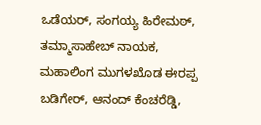ಒಡೆಯರ್, ಸಂಗಯ್ಯ ಹಿರೇಮಠ್, ತಮ್ಮಾಸಾಹೇಬ್ ನಾಯಕ, ಮಹಾಲಿಂಗ ಮುಗಳಖೊಡ ಈರಪ್ಪ ಬಡಿಗೇರ್, ಆನಂದ್ ಕೆಂಚರೆಡ್ಡಿ,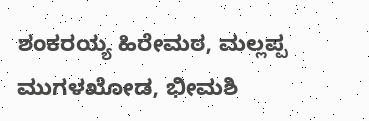ಶಂಕರಯ್ಯ ಹಿರೇಮಠ, ಮಲ್ಲಪ್ಪ ಮುಗಳಖೋಡ, ಭೀಮಶಿ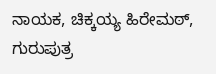ನಾಯಕ, ಚಿಕ್ಕಯ್ಯ ಹಿರೇಮಠ್, ಗುರುಪುತ್ರ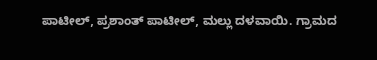ಪಾಟೀಲ್, ಪ್ರಶಾಂತ್ ಪಾಟೀಲ್, ಮಲ್ಲು ದಳವಾಯಿ. ಗ್ರಾಮದ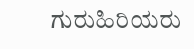ಗುರುಹಿರಿಯರು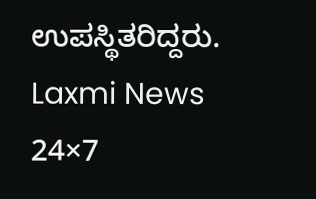ಉಪಸ್ಥಿತರಿದ್ದರು.
Laxmi News 24×7